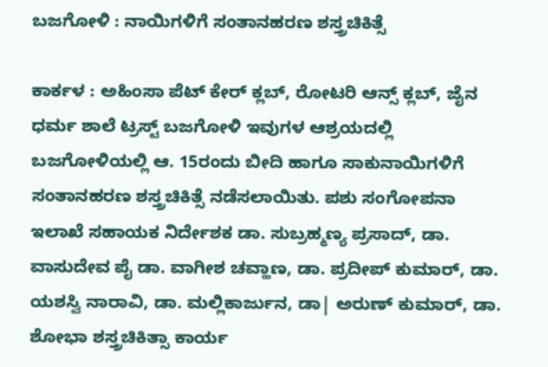ಬಜಗೋಳಿ : ನಾಯಿಗಳಿಗೆ ಸಂತಾನಹರಣ ಶಸ್ತ್ರಚಿಕಿತ್ಸೆ

ಕಾರ್ಕಳ : ಅಹಿಂಸಾ ಪೆಟ್ ಕೇರ್ ಕ್ಲಬ್, ರೋಟರಿ ಆನ್ಸ್ ಕ್ಲಬ್, ಜೈನ ಧರ್ಮ ಶಾಲೆ ಟ್ರಸ್ಟ್ ಬಜಗೋಳಿ ಇವುಗಳ ಆಶ್ರಯದಲ್ಲಿ ಬಜಗೋಳಿಯಲ್ಲಿ ಆ. 15ರಂದು ಬೀದಿ ಹಾಗೂ ಸಾಕುನಾಯಿಗಳಿಗೆ ಸಂತಾನಹರಣ ಶಸ್ತ್ರಚಿಕಿತ್ಸೆ ನಡೆಸಲಾಯಿತು. ಪಶು ಸಂಗೋಪನಾ ಇಲಾಖೆ ಸಹಾಯಕ ನಿರ್ದೇಶಕ ಡಾ. ಸುಬ್ರಹ್ಮಣ್ಯ ಪ್ರಸಾದ್, ಡಾ. ವಾಸುದೇವ ಪೈ ಡಾ. ವಾಗೀಶ ಚವ್ಹಾಣ, ಡಾ. ಪ್ರದೀಪ್ ಕುಮಾರ್, ಡಾ. ಯಶಸ್ವಿ ನಾರಾವಿ, ಡಾ. ಮಲ್ಲಿಕಾರ್ಜುನ, ಡಾ| ಅರುಣ್ ಕುಮಾರ್, ಡಾ. ಶೋಭಾ ಶಸ್ತ್ರಚಿಕಿತ್ಸಾ ಕಾರ್ಯ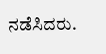ನಡೆಸಿದರು.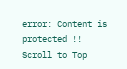error: Content is protected !!
Scroll to Top